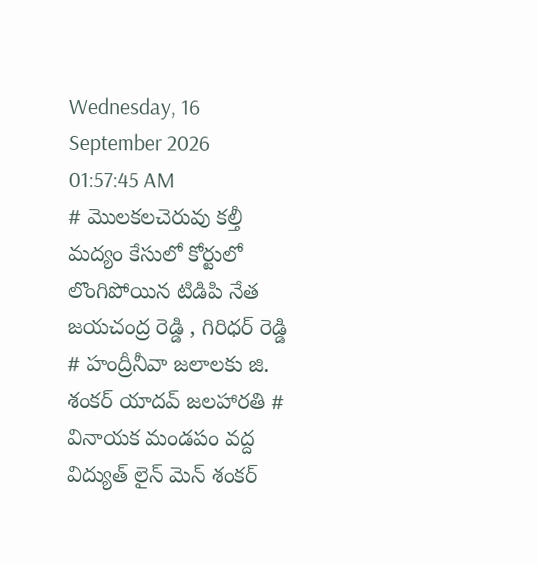Wednesday, 16 September 2026 01:57:45 AM
# మొలకలచెరువు కల్తీ మద్యం కేసులో కోర్టులో లొంగిపోయిన టిడిపి నేత జయచంద్ర రెడ్డి , గిరిధర్ రెడ్డి # హంద్రీనీవా జలాలకు జి. శంకర్ యాదవ్ జలహారతి # వినాయక మండపం వద్ద విద్యుత్ లైన్ మెన్ శంకర్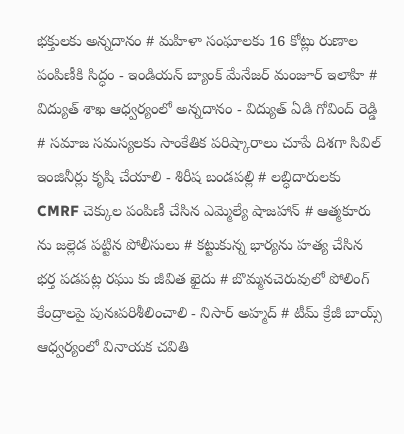భక్తులకు అన్నదానం # మహిళా సంఘాలకు 16 కోట్లు రుణాల పంపిణీకి సిద్ధం - ఇండియన్ బ్యాంక్ మేనేజర్ మంజూర్ ఇలాహి # విద్యుత్ శాఖ ఆధ్వర్యంలో అన్నదానం - విద్యుత్ ఏడి గోవింద్ రెడ్డి # సమాజ సమస్యలకు సాంకేతిక పరిష్కారాలు చూపే దిశగా సివిల్ ఇంజినీర్లు కృషి చేయాలి - శిరీష బండపల్లి # లబ్ధిదారులకు CMRF చెక్కుల పంపిణీ చేసిన ఎమ్మెల్యే షాజహాన్ # ఆత్మకూరు ను జల్లెడ పట్టిన పోలీసులు # కట్టుకున్న భార్యను హత్య చేసిన భర్త పడపట్ల రఘు కు జీవిత ఖైదు # బొమ్మనచెరువులో పోలింగ్ కేంద్రాలపై పునఃపరిశీలించాలి - నిసార్ అహ్మద్ # టీమ్ క్రేజీ బాయ్స్ ఆధ్వర్యంలో వినాయక చవితి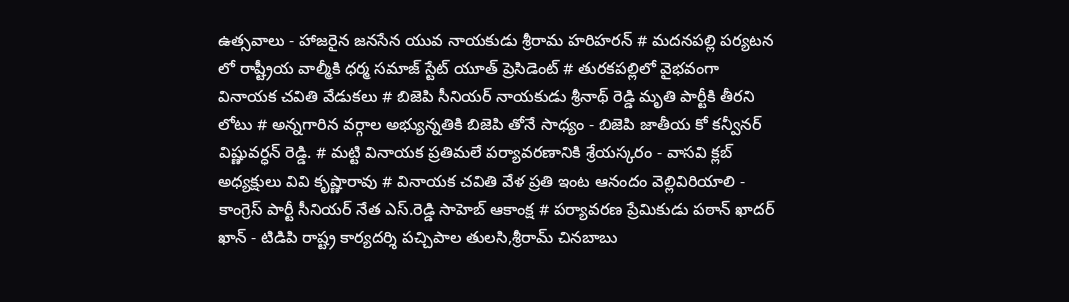ఉత్సవాలు - హాజరైన జనసేన యువ నాయకుడు శ్రీరామ హరిహరన్ # మదనపల్లి పర్యటన లో రాష్ట్రీయ వాల్మీకి ధర్మ సమాజ్ స్టేట్ యూత్ ప్రెసిడెంట్ # తురకపల్లిలో వైభవంగా వినాయక చవితి వేడుకలు # బిజెపి సీనియర్ నాయకుడు శ్రీనాథ్ రెడ్డి మృతి పార్టీకి తీరని లోటు # అన్నగారిన వర్గాల అభ్యున్నతికి బిజెపి తోనే సాధ్యం - బిజెపి జాతీయ కో కన్వీనర్ విష్ణువర్ధన్ రెడ్డి. # మట్టి వినాయక ప్రతిమలే పర్యావరణానికి శ్రేయస్కరం - వాసవి క్లబ్ అధ్యక్షులు వివి కృష్ణారావు # వినాయక చవితి వేళ ప్రతి ఇంట ఆనందం వెల్లివిరియాలి - కాంగ్రెస్ పార్టీ సీనియర్ నేత ఎస్.రెడ్డి సాహెబ్ ఆకాంక్ష # పర్యావరణ ప్రేమికుడు పఠాన్ ఖాదర్ ఖాన్ - టిడిపి రాష్ట్ర కార్యదర్శి పచ్చిపాల తులసి,శ్రీరామ్ చినబాబు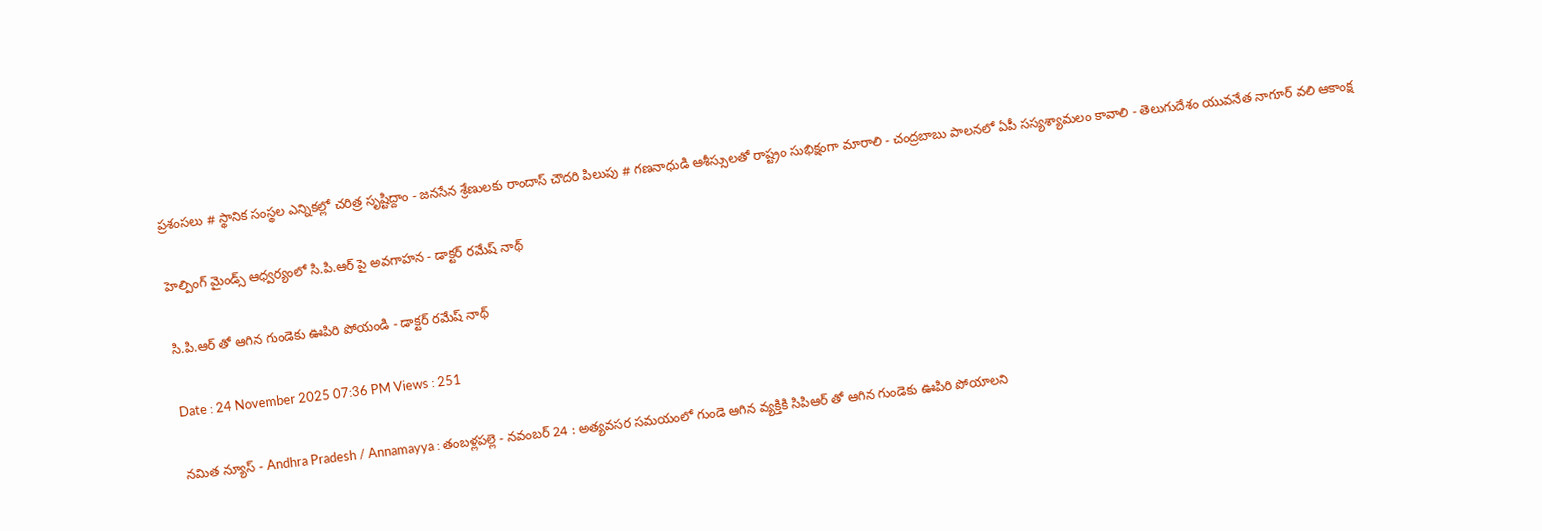ప్రశంసలు # స్థానిక సంస్థల ఎన్నికల్లో చరిత్ర సృష్టిద్దాం - జనసేన శ్రేణులకు రాందాస్ చౌదరి పిలుపు # గణనాధుడి ఆశీస్సులతో రాష్ట్రం సుభిక్షంగా మారాలి - చంద్రబాబు పాలనలో ఏపీ సస్యశ్యామలం కావాలి - తెలుగుదేశం యువనేత నాగూర్ వలి ఆకాంక్ష

హెల్పింగ్ మైండ్స్ ఆధ్వర్యంలో సి.పి.ఆర్ పై అవగాహన - డాక్టర్ రమేష్ నాథ్

సి.పి.ఆర్ తో ఆగిన గుండెకు ఊపిరి పోయండి - డాక్టర్ రమేష్ నాథ్

Date : 24 November 2025 07:36 PM Views : 251

నమిత న్యూస్ - Andhra Pradesh / Annamayya : తంబళ్లపల్లె - నవంబర్ 24 : అత్యవసర సమయంలో గుండె ఆగిన వ్యక్తికి సిపిఆర్ తో ఆగిన గుండెకు ఊపిరి పోయాలని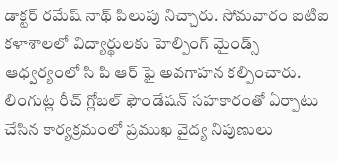డాక్టర్ రమేష్ నాథ్ పిలుపు నిచ్చారు. సోమవారం ఐటిఐ కళాశాలలో విద్యార్థులకు హెల్పింగ్ మైండ్స్ ఆధ్వర్యంలో సి పి ఆర్ ఫై అవగాహన కల్పించారు. లింగుట్ల రీచ్ గ్లోబల్ ఫౌండేషన్ సహకారంతో ఏర్పాటు చేసిన కార్యక్రమంలో ప్రముఖ వైద్య నిపుణులు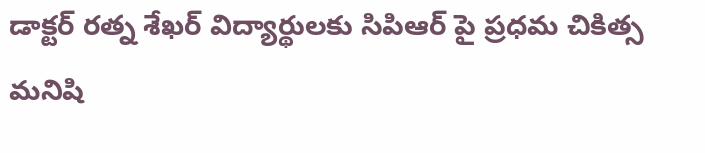డాక్టర్ రత్న శేఖర్ విద్యార్థులకు సిపిఆర్ పై ప్రధమ చికిత్స మనిషి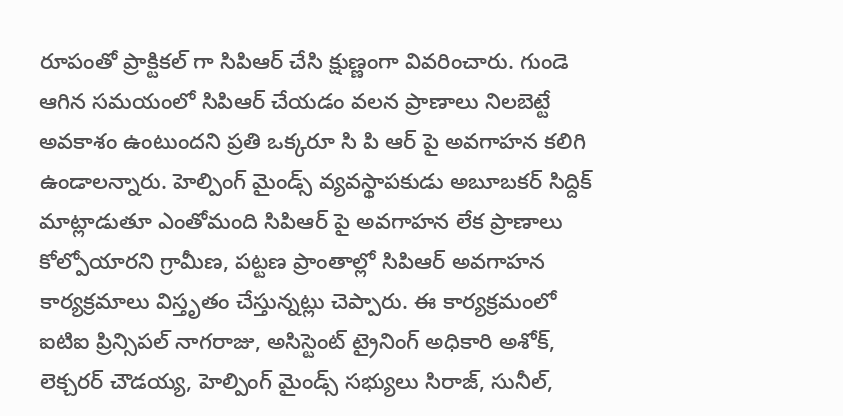రూపంతో ప్రాక్టికల్ గా సిపిఆర్ చేసి క్షుణ్ణంగా వివరించారు. గుండె ఆగిన సమయంలో సిపిఆర్ చేయడం వలన ప్రాణాలు నిలబెట్టే అవకాశం ఉంటుందని ప్రతి ఒక్కరూ సి పి ఆర్ పై అవగాహన కలిగి ఉండాలన్నారు. హెల్పింగ్ మైండ్స్ వ్యవస్థాపకుడు అబూబకర్ సిద్దిక్ మాట్లాడుతూ ఎంతోమంది సిపిఆర్ పై అవగాహన లేక ప్రాణాలు కోల్పోయారని గ్రామీణ, పట్టణ ప్రాంతాల్లో సిపిఆర్ అవగాహన కార్యక్రమాలు విస్తృతం చేస్తున్నట్లు చెప్పారు. ఈ కార్యక్రమంలో ఐటిఐ ప్రిన్సిపల్ నాగరాజు, అసిస్టెంట్ ట్రైనింగ్ అధికారి అశోక్, లెక్చరర్ చౌడయ్య, హెల్పింగ్ మైండ్స్ సభ్యులు సిరాజ్, సునీల్,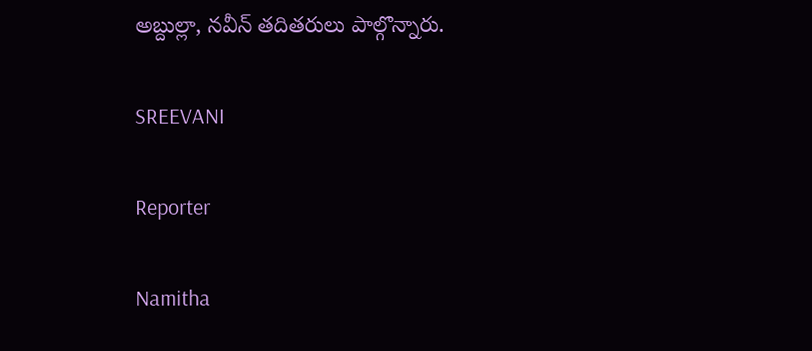అబ్దుల్లా, నవీన్ తదితరులు పాల్గొన్నారు.

SREEVANI

Reporter

Namitha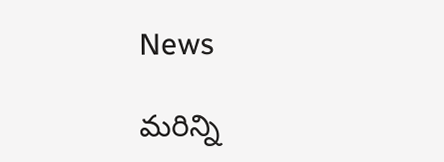News

మరిన్ని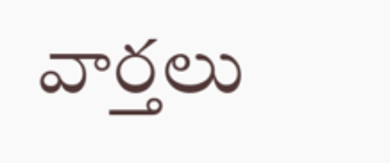వార్తలు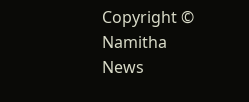Copyright © Namitha News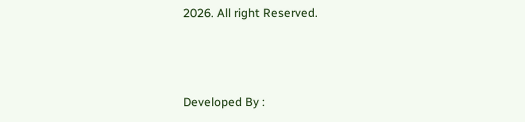2026. All right Reserved.



Developed By :